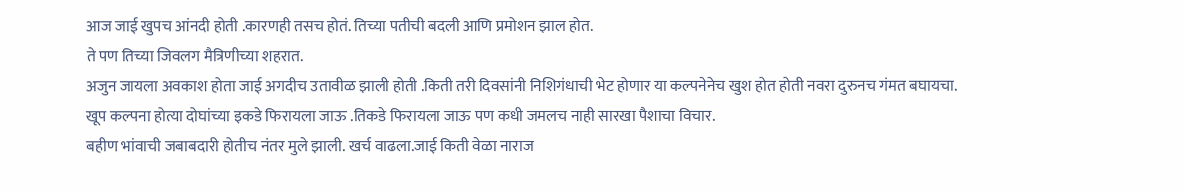आज जाई खुपच आंनदी होती .कारणही तसच होतं. तिच्या पतीची बदली आणि प्रमोशन झाल होत.
ते पण तिच्या जिवलग मैत्रिणीच्या शहरात.
अजुन जायला अवकाश होता जाई अगदीच उतावीळ झाली होती .किती तरी दिवसांनी निशिगंधाची भेट होणार या कल्पनेनेच खुश होत होती नवरा दुरुनच गंमत बघायचा.
खूप कल्पना होत्या दोघांच्या इकडे फिरायला जाऊ .तिकडे फिरायला जाऊ पण कधी जमलच नाही सारखा पैशाचा विचार.
बहीण भांवाची जबाबदारी होतीच नंतर मुले झाली. खर्च वाढला.जाई किती वेळा नाराज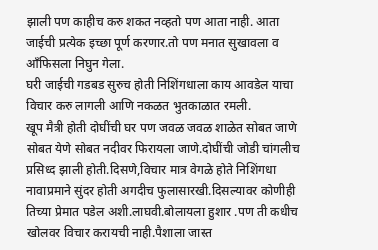झाली पण काहीच करु शकत नव्हतो पण आता नाही. आता जाईची प्रत्येक इच्छा पूर्ण करणार.तो पण मनात सुखावला व आँफिसला निघुन गेला.
घरी जाईची गडबड सुरुच होती निशिंगधाला काय आवडेल याचा विचार करु लागली आणि नकळत भुतकाळात रमली.
खूप मैत्री होती दोघींची घर पण जवळ जवळ शाळेत सोबत जाणे सोबत येणे सोबत नदीवर फिरायला जाणे.दोघींची जोडी चांगलीच प्रसिध्द झाली होती.दिसणे,विचार मात्र वेगळे होते निशिंगधा नावाप्रमाने सुंदर होती अगदीच फुलासारखी.दिसल्यावर कोणीही तिच्या प्रेमात पडेल अशी.लाघवी.बोलायला हुशार .पण ती कधीच खोलवर विचार करायची नाही.पैशाला जास्त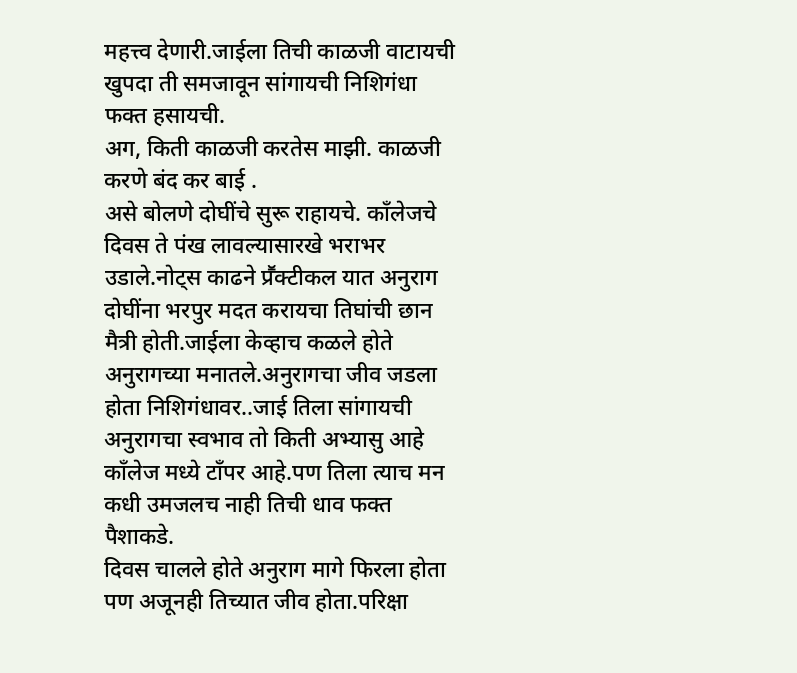महत्त्व देणारी.जाईला तिची काळजी वाटायची खुपदा ती समजावून सांगायची निशिगंधा फक्त हसायची.
अग, किती काळजी करतेस माझी. काळजी करणे बंद कर बाई .
असे बोलणे दोघींचे सुरू राहायचे. काँलेजचे दिवस ते पंख लावल्यासारखे भराभर उडाले.नोट्स काढने प्रॕक्टीकल यात अनुराग दोघींना भरपुर मदत करायचा तिघांची छान मैत्री होती.जाईला केव्हाच कळले होते अनुरागच्या मनातले.अनुरागचा जीव जडला होता निशिगंधावर..जाई तिला सांगायची अनुरागचा स्वभाव तो किती अभ्यासु आहे काँलेज मध्ये टाँपर आहे.पण तिला त्याच मन कधी उमजलच नाही तिची धाव फक्त पैशाकडे.
दिवस चालले होते अनुराग मागे फिरला होता पण अजूनही तिच्यात जीव होता.परिक्षा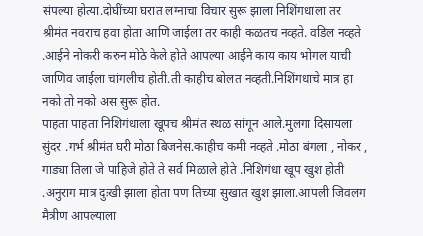संपल्या होत्या.दोघींच्या घरात लग्नाचा विचार सुरू झाला निशिंगधाला तर श्रीमंत नवराच हवा होता आणि जाईला तर काही कळतच नव्हते. वडिल नव्हते .आईने नोकरी करुन मोठे केले होते आपल्या आईने काय काय भोगल याची जाणिव जाईला चांगलीच होती.ती काहीच बोलत नव्हती.निशिंगधाचे मात्र हा नको तो नको अस सुरू होत.
पाहता पाहता निशिगंधाला खूपच श्रीमंत स्थळ सांगून आले.मुलगा दिसायला सुंदर .गर्भ श्रीमंत घरी मोठा बिजनेस.काहीच कमी नव्हते .मोठा बंगला , नोकर , गाड्या तिला जे पाहिजे होते ते सर्व मिळाले होते .निशिगंधा खूप खुश होती .अनुराग मात्र दुःखी झाला होता पण तिच्या सुखात खुश झाला.आपली जिवलग मैत्रीण आपल्याला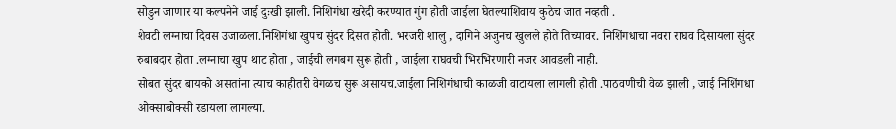सोडुन जाणार या कल्पनेने जाई दुःखी झाली. निशिगंधा खरेदी करण्यात गुंग होती जाईला घेतल्याशिवाय कुठेच जात नव्हती .
शेवटी लग्नाचा दिवस उजाळला.निशिगंधा खुपच सुंदर दिसत होती. भरजरी शालु , दागिने अजुनच खुलले होते तिच्यावर. निशिंगधाचा नवरा राघव दिसायला सुंदर रुबाबदार होता .लग्नाचा खुप थाट होता , जाईची लगबग सुरू होती , जाईला राघवची भिरभिरणारी नजर आवडली नाही.
सोबत सुंदर बायको असतांना त्याच काहीतरी वेगळच सुरू असायच.जाईला निशिगंधाची काळजी वाटायला लागली होती .पाठवणीची वेळ झाली , जाई निशिंगधा ओक्साबोक्सी रडायला लागल्या.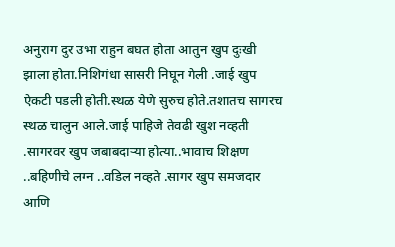अनुराग दुर उभा राहुन बघत होता आतुन खुप दुःखी झाला होता.निशिगंधा सासरी निघून गेली .जाई खुप ऐकटी पडली होती.स्थळ येणे सुरुच होते.तशातच सागरच स्थळ चालुन आले.जाई पाहिजे तेवढी खुश नव्हती .सागरवर खुप जबाबदाऱ्या होत्या..भावाच शिक्षण ..बहिणीचे लग्न ..वडिल नव्हते .सागर खुप समजदार आणि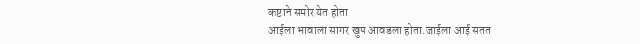कष्टाने समोर येत होता
आईला भावाला सागर खुप आवडला होता.जाईला आई सतत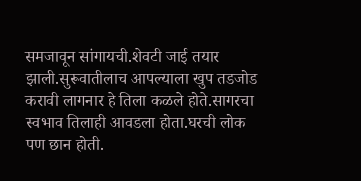समजावून सांगायची.शेवटी जाई तयार झाली.सुरूवातीलाच आपल्याला खुप तडजोड करावी लागनार हे तिला कळले होते.सागरचा स्वभाव तिलाही आवडला होता.घरची लोक पण छान होती.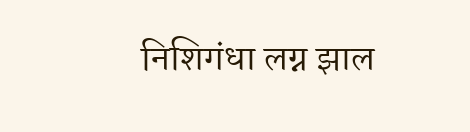निशिगंधा लग्न झाल